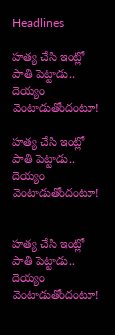Headlines

హత్య చేసి ఇంట్లో పాతి పెట్టాడు.. దెయ్యం వెంటాడుతోందంటూ!

హత్య చేసి ఇంట్లో పాతి పెట్టాడు.. దెయ్యం వెంటాడుతోందంటూ!


హత్య చేసి ఇంట్లో పాతి పెట్టాడు.. దెయ్యం వెంటాడుతోందంటూ!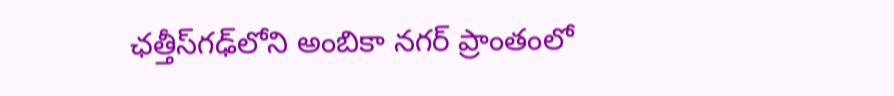ఛత్తీస్‌గఢ్‌లోని అంబికా నగర్‌ ప్రాంతంలో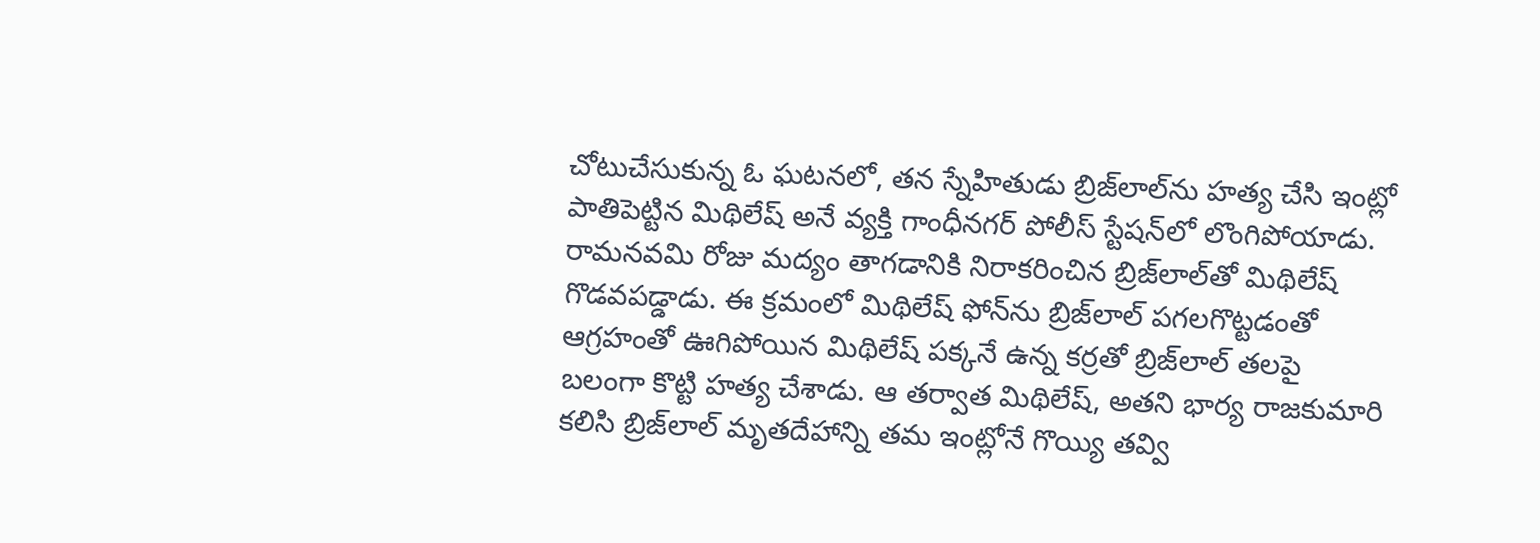చోటుచేసుకున్న ఓ ఘటనలో, తన స్నేహితుడు బ్రిజ్‌లాల్‌ను హత్య చేసి ఇంట్లో పాతిపెట్టిన మిథిలేష్‌ అనే వ్యక్తి గాంధీనగర్‌ పోలీస్‌ స్టేషన్‌లో లొంగిపోయాడు. రామనవమి రోజు మద్యం తాగడానికి నిరాకరించిన బ్రిజ్‌లాల్‌తో మిథిలేష్‌ గొడవపడ్డాడు. ఈ క్రమంలో మిథిలేష్‌ ఫోన్‌ను బ్రిజ్‌లాల్‌ పగలగొట్టడంతో ఆగ్రహంతో ఊగిపోయిన మిథిలేష్‌ పక్కనే ఉన్న కర్రతో బ్రిజ్‌లాల్‌ తలపై బలంగా కొట్టి హత్య చేశాడు. ఆ తర్వాత మిథిలేష్‌, అతని భార్య రాజకుమారి కలిసి బ్రిజ్‌లాల్‌ మృతదేహాన్ని తమ ఇంట్లోనే గొయ్యి తవ్వి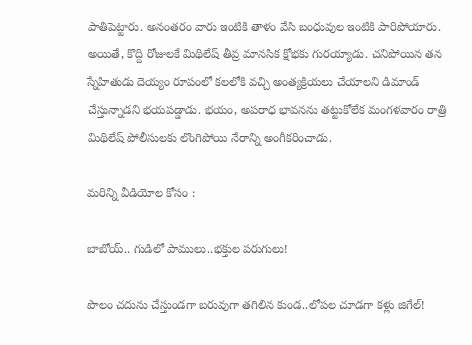పాతిపెట్టారు. అనంతరం వారు ఇంటికి తాళం వేసి బంధువుల ఇంటికి పారిపోయారు. అయితే, కొద్ది రోజులకే మిథిలేష్‌ తీవ్ర మానసిక క్షోభకు గురయ్యాడు. చనిపోయిన తన స్నేహితుడు దెయ్యం రూపంలో కలలోకి వచ్చి అంత్యక్రియలు చేయాలని డిమాండ్‌ చేస్తున్నాడని భయపడ్డాడు. భయం, అపరాధ భావనను తట్టుకోలేక మంగళవారం రాత్రి మిథిలేష్‌ పోలీసులకు లొంగిపోయి నేరాన్ని అంగీకరించాడు.

మరిన్ని వీడియోల కోసం :

బాబోయ్‌.. గుడిలో పాములు..భక్తుల పరుగులు!

పొలం చదును చేస్తుండగా బరువుగా తగిలిన కుండ..లోపల చూడగా కళ్లు జిగేల్‌!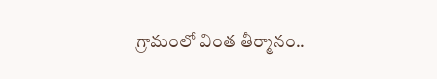గ్రామంలో వింత తీర్మానం..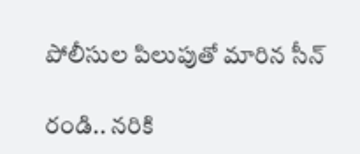పోలీసుల పిలుపుతో మారిన సీన్‌

రండి.. నరికి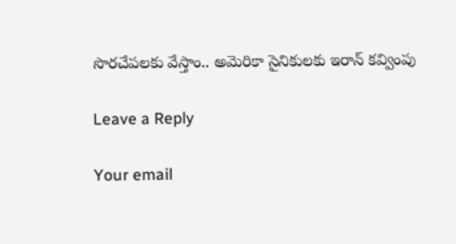సొరచేపలకు వేస్తాం.. అమెరికా సైనికులకు ఇరాన్‌ కవ్వింపు

Leave a Reply

Your email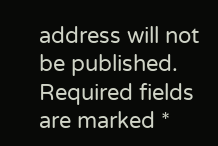address will not be published. Required fields are marked *